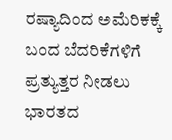ರಷ್ಯಾದಿಂದ ಅಮೆರಿಕಕ್ಕೆ ಬಂದ ಬೆದರಿಕೆಗಳಿಗೆ ಪ್ರತ್ಯುತ್ತರ ನೀಡಲು ಭಾರತದ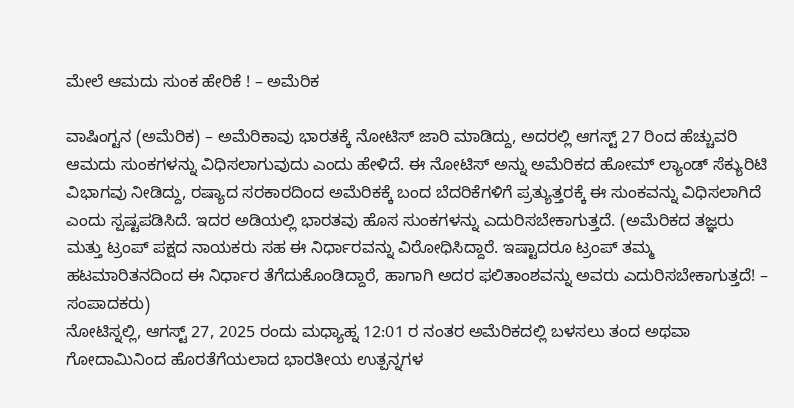ಮೇಲೆ ಆಮದು ಸುಂಕ ಹೇರಿಕೆ ! – ಅಮೆರಿಕ

ವಾಷಿಂಗ್ಟನ (ಅಮೆರಿಕ) – ಅಮೆರಿಕಾವು ಭಾರತಕ್ಕೆ ನೋಟಿಸ್ ಜಾರಿ ಮಾಡಿದ್ದು, ಅದರಲ್ಲಿ ಆಗಸ್ಟ್ 27 ರಿಂದ ಹೆಚ್ಚುವರಿ ಆಮದು ಸುಂಕಗಳನ್ನು ವಿಧಿಸಲಾಗುವುದು ಎಂದು ಹೇಳಿದೆ. ಈ ನೋಟಿಸ್ ಅನ್ನು ಅಮೆರಿಕದ ಹೋಮ್ ಲ್ಯಾಂಡ್ ಸೆಕ್ಯುರಿಟಿ ವಿಭಾಗವು ನೀಡಿದ್ದು, ರಷ್ಯಾದ ಸರಕಾರದಿಂದ ಅಮೆರಿಕಕ್ಕೆ ಬಂದ ಬೆದರಿಕೆಗಳಿಗೆ ಪ್ರತ್ಯುತ್ತರಕ್ಕೆ ಈ ಸುಂಕವನ್ನು ವಿಧಿಸಲಾಗಿದೆ ಎಂದು ಸ್ಪಷ್ಟಪಡಿಸಿದೆ. ಇದರ ಅಡಿಯಲ್ಲಿ ಭಾರತವು ಹೊಸ ಸುಂಕಗಳನ್ನು ಎದುರಿಸಬೇಕಾಗುತ್ತದೆ. (ಅಮೆರಿಕದ ತಜ್ಞರು ಮತ್ತು ಟ್ರಂಪ್ ಪಕ್ಷದ ನಾಯಕರು ಸಹ ಈ ನಿರ್ಧಾರವನ್ನು ವಿರೋಧಿಸಿದ್ದಾರೆ. ಇಷ್ಟಾದರೂ ಟ್ರಂಪ್ ತಮ್ಮ ಹಟಮಾರಿತನದಿಂದ ಈ ನಿರ್ಧಾರ ತೆಗೆದುಕೊಂಡಿದ್ದಾರೆ, ಹಾಗಾಗಿ ಅದರ ಫಲಿತಾಂಶವನ್ನು ಅವರು ಎದುರಿಸಬೇಕಾಗುತ್ತದೆ! – ಸಂಪಾದಕರು)
ನೋಟಿಸ್ನಲ್ಲಿ, ಆಗಸ್ಟ್ 27, 2025 ರಂದು ಮಧ್ಯಾಹ್ನ 12:01 ರ ನಂತರ ಅಮೆರಿಕದಲ್ಲಿ ಬಳಸಲು ತಂದ ಅಥವಾ ಗೋದಾಮಿನಿಂದ ಹೊರತೆಗೆಯಲಾದ ಭಾರತೀಯ ಉತ್ಪನ್ನಗಳ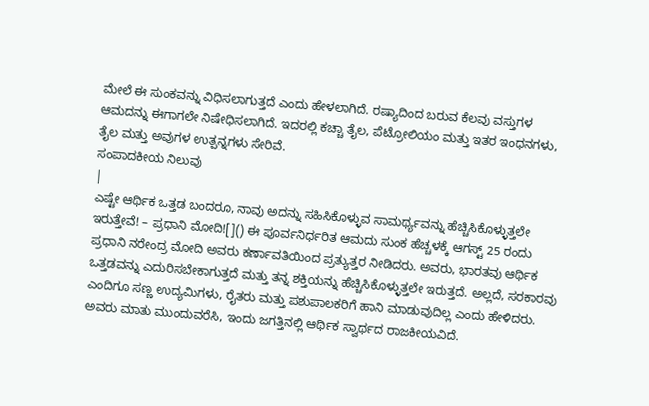ಮೇಲೆ ಈ ಸುಂಕವನ್ನು ವಿಧಿಸಲಾಗುತ್ತದೆ ಎಂದು ಹೇಳಲಾಗಿದೆ. ರಷ್ಯಾದಿಂದ ಬರುವ ಕೆಲವು ವಸ್ತುಗಳ ಆಮದನ್ನು ಈಗಾಗಲೇ ನಿಷೇಧಿಸಲಾಗಿದೆ. ಇದರಲ್ಲಿ ಕಚ್ಚಾ ತೈಲ, ಪೆಟ್ರೋಲಿಯಂ ಮತ್ತು ಇತರ ಇಂಧನಗಳು, ತೈಲ ಮತ್ತು ಅವುಗಳ ಉತ್ಪನ್ನಗಳು ಸೇರಿವೆ.
ಸಂಪಾದಕೀಯ ನಿಲುವು
|
ಎಷ್ಟೇ ಆರ್ಥಿಕ ಒತ್ತಡ ಬಂದರೂ, ನಾವು ಅದನ್ನು ಸಹಿಸಿಕೊಳ್ಳುವ ಸಾಮರ್ಥ್ಯವನ್ನು ಹೆಚ್ಚಿಸಿಕೊಳ್ಳುತ್ತಲೇ ಇರುತ್ತೇವೆ! – ಪ್ರಧಾನಿ ಮೋದಿ![]() ಈ ಪೂರ್ವನಿರ್ಧರಿತ ಆಮದು ಸುಂಕ ಹೆಚ್ಚಳಕ್ಕೆ ಆಗಸ್ಟ್ 25 ರಂದು ಪ್ರಧಾನಿ ನರೇಂದ್ರ ಮೋದಿ ಅವರು ಕರ್ಣಾವತಿಯಿಂದ ಪ್ರತ್ಯುತ್ತರ ನೀಡಿದರು. ಅವರು, ಭಾರತವು ಆರ್ಥಿಕ ಒತ್ತಡವನ್ನು ಎದುರಿಸಬೇಕಾಗುತ್ತದೆ ಮತ್ತು ತನ್ನ ಶಕ್ತಿಯನ್ನು ಹೆಚ್ಚಿಸಿಕೊಳ್ಳುತ್ತಲೇ ಇರುತ್ತದೆ. ಅಲ್ಲದೆ, ಸರಕಾರವು ಎಂದಿಗೂ ಸಣ್ಣ ಉದ್ಯಮಿಗಳು, ರೈತರು ಮತ್ತು ಪಶುಪಾಲಕರಿಗೆ ಹಾನಿ ಮಾಡುವುದಿಲ್ಲ ಎಂದು ಹೇಳಿದರು. ಅವರು ಮಾತು ಮುಂದುವರೆಸಿ, ಇಂದು ಜಗತ್ತಿನಲ್ಲಿ ಆರ್ಥಿಕ ಸ್ವಾರ್ಥದ ರಾಜಕೀಯವಿದೆ.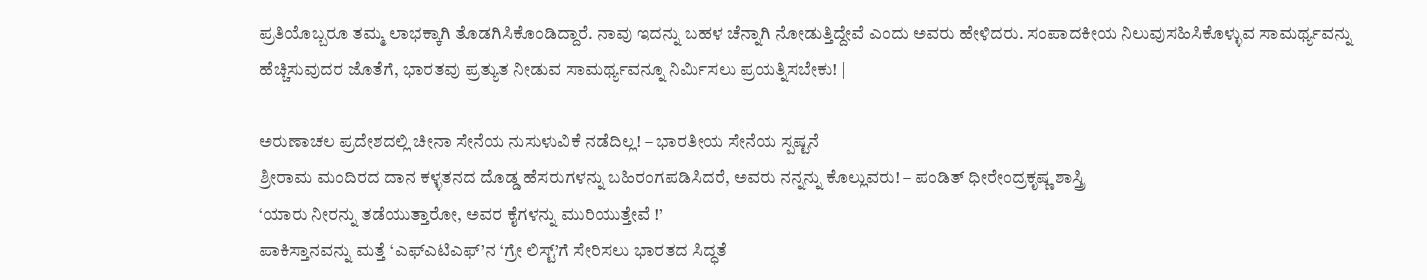ಪ್ರತಿಯೊಬ್ಬರೂ ತಮ್ಮ ಲಾಭಕ್ಕಾಗಿ ತೊಡಗಿಸಿಕೊಂಡಿದ್ದಾರೆ. ನಾವು ಇದನ್ನು ಬಹಳ ಚೆನ್ನಾಗಿ ನೋಡುತ್ತಿದ್ದೇವೆ ಎಂದು ಅವರು ಹೇಳಿದರು. ಸಂಪಾದಕೀಯ ನಿಲುವುಸಹಿಸಿಕೊಳ್ಳುವ ಸಾಮರ್ಥ್ಯವನ್ನು ಹೆಚ್ಚಿಸುವುದರ ಜೊತೆಗೆ, ಭಾರತವು ಪ್ರತ್ಯುತ ನೀಡುವ ಸಾಮರ್ಥ್ಯವನ್ನೂ ನಿರ್ಮಿಸಲು ಪ್ರಯತ್ನಿಸಬೇಕು! |

ಅರುಣಾಚಲ ಪ್ರದೇಶದಲ್ಲಿ ಚೀನಾ ಸೇನೆಯ ನುಸುಳುವಿಕೆ ನಡೆದಿಲ್ಲ! – ಭಾರತೀಯ ಸೇನೆಯ ಸ್ಪಷ್ಟನೆ
ಶ್ರೀರಾಮ ಮಂದಿರದ ದಾನ ಕಳ್ಳತನದ ದೊಡ್ಡ ಹೆಸರುಗಳನ್ನು ಬಹಿರಂಗಪಡಿಸಿದರೆ, ಅವರು ನನ್ನನ್ನು ಕೊಲ್ಲುವರು! – ಪಂಡಿತ್ ಧೀರೇಂದ್ರಕೃಷ್ಣ ಶಾಸ್ತ್ರಿ
‘ಯಾರು ನೀರನ್ನು ತಡೆಯುತ್ತಾರೋ, ಅವರ ಕೈಗಳನ್ನು ಮುರಿಯುತ್ತೇವೆ !’
ಪಾಕಿಸ್ತಾನವನ್ನು ಮತ್ತೆ ‘ಎಫ್ಎಟಿಎಫ್’ನ ‘ಗ್ರೇ ಲಿಸ್ಟ್’ಗೆ ಸೇರಿಸಲು ಭಾರತದ ಸಿದ್ಧತೆ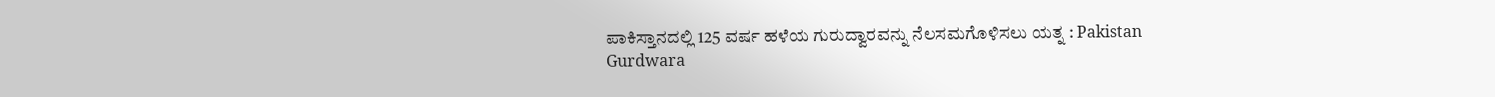ಪಾಕಿಸ್ತಾನದಲ್ಲಿ 125 ವರ್ಷ ಹಳೆಯ ಗುರುದ್ವಾರವನ್ನು ನೆಲಸಮಗೊಳಿಸಲು ಯತ್ನ : Pakistan Gurdwara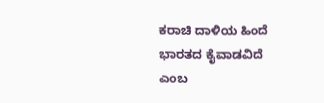ಕರಾಚಿ ದಾಳಿಯ ಹಿಂದೆ ಭಾರತದ ಕೈವಾಡವಿದೆ ಎಂಬ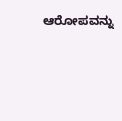ಆರೋಪವನ್ನು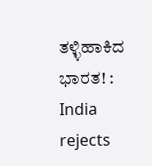ತಳ್ಳಿಹಾಕಿದ ಭಾರತ! : India rejects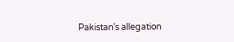Pakistan’s allegation